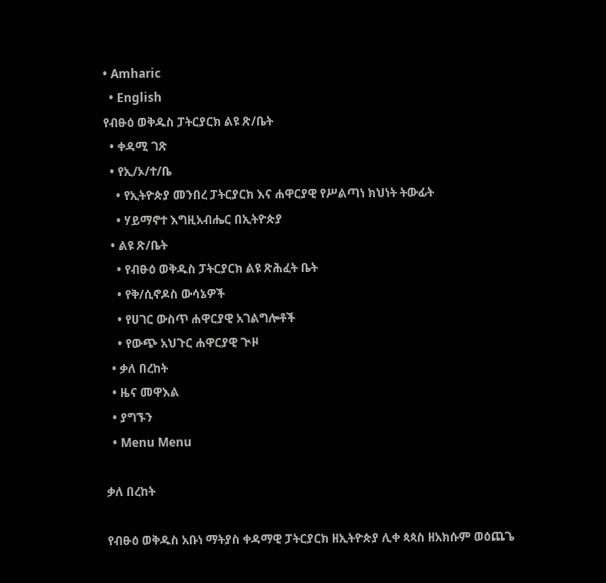• Amharic
  • English
የብፁዕ ወቅዱስ ፓትርያርክ ልዩ ጽ/ቤት
  • ቀዳሚ ገጽ
  • የኢ/ኦ/ተ/ቤ
    • የኢትዮጵያ መንበረ ፓትርያርክ እና ሐዋርያዊ የሥልጣነ ክህነት ትውፊት
    • ሃይማኖተ እግዚአብሔር በኢትዮጵያ
  • ልዩ ጽ/ቤት
    • የብፁዕ ወቅዱስ ፓትርያርክ ልዩ ጽሕፈት ቤት
    • የቅ/ሲኖዶስ ውሳኔዎች
    • የሀገር ውስጥ ሐዋርያዊ አገልግሎቶች
    • የውጭ አህጉር ሐዋርያዊ ጒዞ
  • ቃለ በረከት
  • ዜና መዋእል
  • ያግኙን
  • Menu Menu

ቃለ በረከት

የብፁዕ ወቅዱስ አቡነ ማትያስ ቀዳማዊ ፓትርያርክ ዘኢትዮጵያ ሊቀ ጳጳስ ዘአክሱም ወዕጨጌ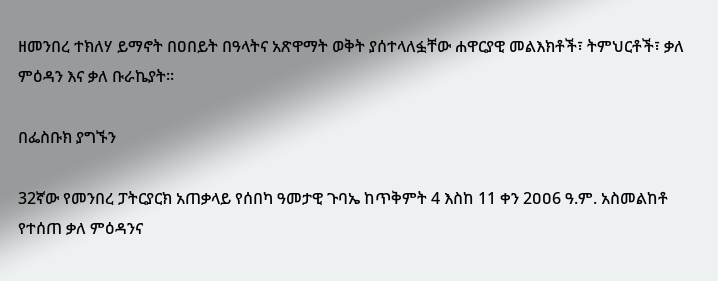ዘመንበረ ተክለሃ ይማኖት በዐበይት በዓላትና አጽዋማት ወቅት ያሰተላለፏቸው ሐዋርያዊ መልእክቶች፣ ትምህርቶች፣ ቃለ ምዕዳን እና ቃለ ቡራኬያት፡፡

በፌስቡክ ያግኙን

32ኛው የመንበረ ፓትርያርክ አጠቃላይ የሰበካ ዓመታዊ ጉባኤ ከጥቅምት 4 እስከ 11 ቀን 2ዐዐ6 ዓ.ም. አስመልከቶ የተሰጠ ቃለ ምዕዳንና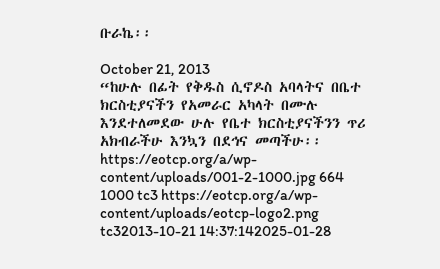ቡራኬ፡፡

October 21, 2013
“ከሁሉ በፊት የቅዱስ ሲኖዶስ አባላትና በቤተ ክርስቲያናችን የአመራር አካላት በሙሉ እንደተለመደው ሁሉ የቤተ ክርስቲያናችንን ጥሪ አክብራችሁ እንኳን በደኅና መጣችሁ፡፡
https://eotcp.org/a/wp-content/uploads/001-2-1000.jpg 664 1000 tc3 https://eotcp.org/a/wp-content/uploads/eotcp-logo2.png tc32013-10-21 14:37:142025-01-28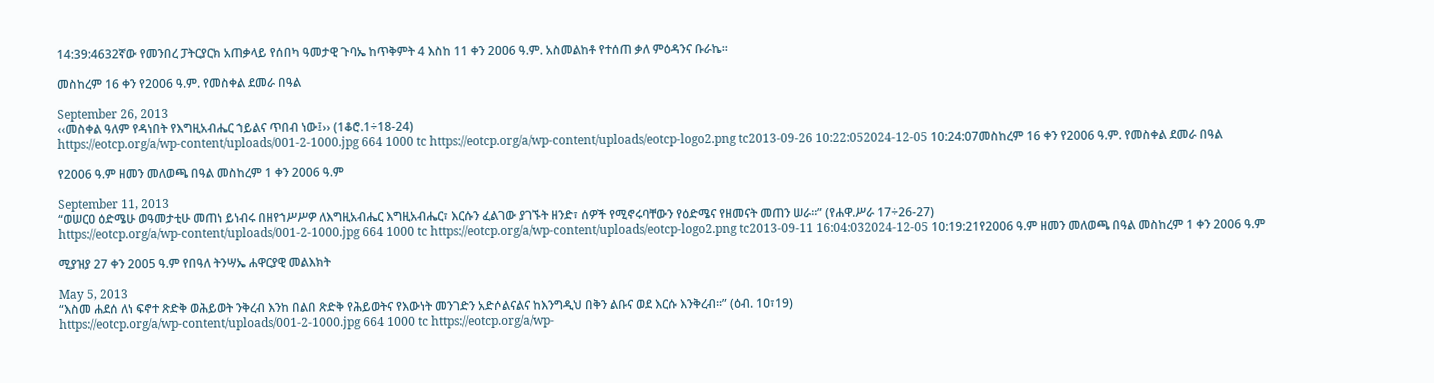14:39:4632ኛው የመንበረ ፓትርያርክ አጠቃላይ የሰበካ ዓመታዊ ጉባኤ ከጥቅምት 4 እስከ 11 ቀን 2ዐዐ6 ዓ.ም. አስመልከቶ የተሰጠ ቃለ ምዕዳንና ቡራኬ፡፡

መስከረም 16 ቀን የ2006 ዓ.ም. የመስቀል ደመራ በዓል

September 26, 2013
‹‹መስቀል ዓለም የዳነበት የእግዚአብሔር ኀይልና ጥበብ ነው፤›› (1ቆሮ.1÷18-24)
https://eotcp.org/a/wp-content/uploads/001-2-1000.jpg 664 1000 tc https://eotcp.org/a/wp-content/uploads/eotcp-logo2.png tc2013-09-26 10:22:052024-12-05 10:24:07መስከረም 16 ቀን የ2006 ዓ.ም. የመስቀል ደመራ በዓል

የ2006 ዓ.ም ዘመን መለወጫ በዓል መስከረም 1 ቀን 2006 ዓ.ም

September 11, 2013
“ወሠርዐ ዕድሜሁ ወዓመታቲሁ መጠነ ይነብሩ በዘየኀሥሥዎ ለእግዚአብሔር እግዚአብሔር፣ እርሱን ፈልገው ያገኙት ዘንድ፣ ሰዎች የሚኖሩባቸውን የዕድሜና የዘመናት መጠን ሠራ።” (የሐዋ.ሥራ 17÷26-27)
https://eotcp.org/a/wp-content/uploads/001-2-1000.jpg 664 1000 tc https://eotcp.org/a/wp-content/uploads/eotcp-logo2.png tc2013-09-11 16:04:032024-12-05 10:19:21የ2006 ዓ.ም ዘመን መለወጫ በዓል መስከረም 1 ቀን 2006 ዓ.ም

ሚያዝያ 27 ቀን 2005 ዓ.ም የበዓለ ትንሣኤ ሐዋርያዊ መልእክት

May 5, 2013
“እስመ ሐደሰ ለነ ፍኖተ ጽድቅ ወሕይወት ንቅረብ እንከ በልበ ጽድቅ የሕይወትና የእውነት መንገድን አድሶልናልና ከእንግዲህ በቅን ልቡና ወደ እርሱ እንቅረብ።” (ዕብ. 1ዐ፣19)
https://eotcp.org/a/wp-content/uploads/001-2-1000.jpg 664 1000 tc https://eotcp.org/a/wp-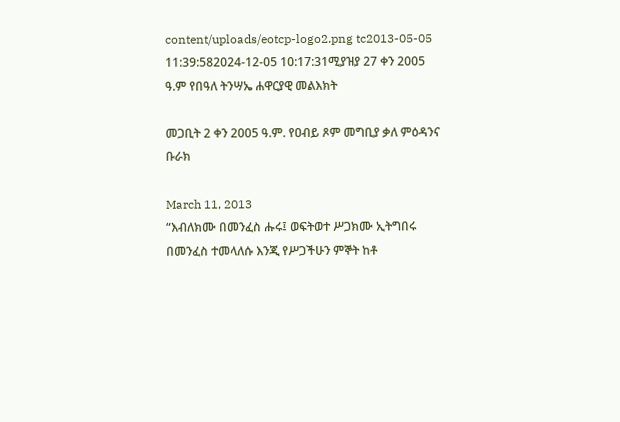content/uploads/eotcp-logo2.png tc2013-05-05 11:39:582024-12-05 10:17:31ሚያዝያ 27 ቀን 2005 ዓ.ም የበዓለ ትንሣኤ ሐዋርያዊ መልእክት

መጋቢት 2 ቀን 2005 ዓ.ም. የዐብይ ጾም መግቢያ ቃለ ምዕዳንና ቡራክ

March 11, 2013
“እብለክሙ በመንፈስ ሑሩ፤ ወፍትወተ ሥጋክሙ ኢትግበሩ በመንፈስ ተመላለሱ እንጂ የሥጋችሁን ምኞት ከቶ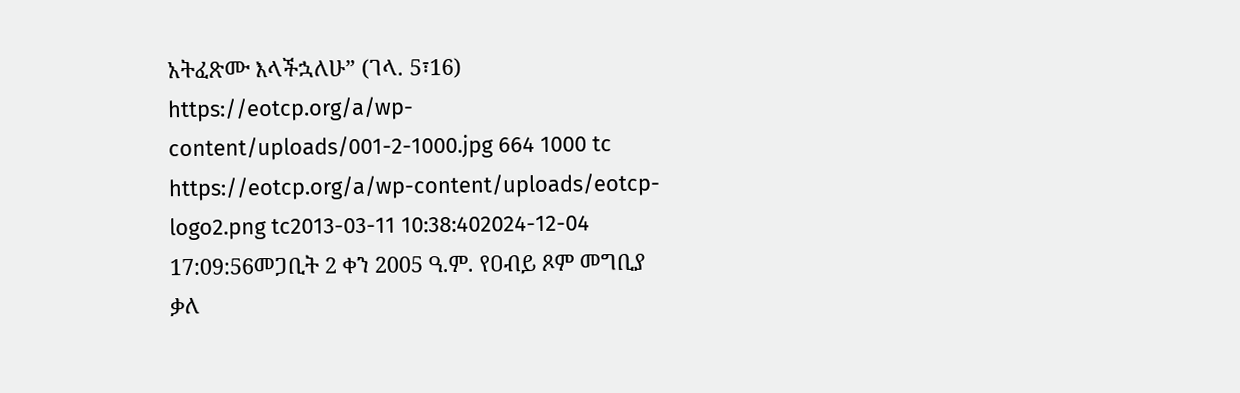አትፈጽሙ እላችኋለሁ” (ገላ. 5፣16)
https://eotcp.org/a/wp-content/uploads/001-2-1000.jpg 664 1000 tc https://eotcp.org/a/wp-content/uploads/eotcp-logo2.png tc2013-03-11 10:38:402024-12-04 17:09:56መጋቢት 2 ቀን 2005 ዓ.ም. የዐብይ ጾም መግቢያ ቃለ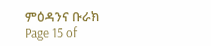ምዕዳንና ቡራክ
Page 15 of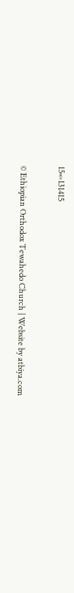15«‹131415

© Ethiopian Orthodox Tewahedo Church | Website by atbiya.com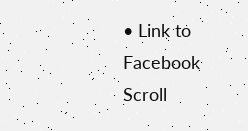• Link to Facebook
Scroll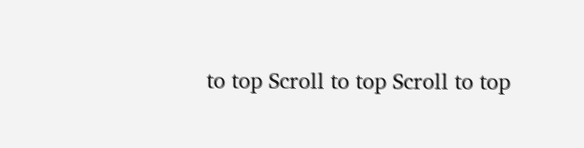to top Scroll to top Scroll to top